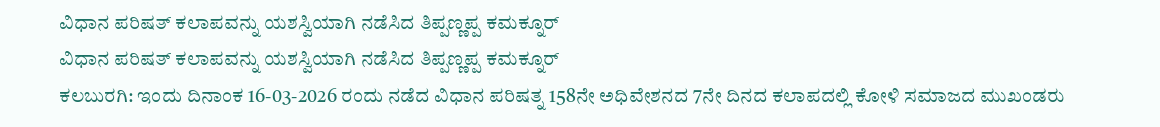ವಿಧಾನ ಪರಿಷತ್ ಕಲಾಪವನ್ನು ಯಶಸ್ವಿಯಾಗಿ ನಡೆಸಿದ ತಿಪ್ಪಣ್ಣಪ್ಪ ಕಮಕ್ನೂರ್
ವಿಧಾನ ಪರಿಷತ್ ಕಲಾಪವನ್ನು ಯಶಸ್ವಿಯಾಗಿ ನಡೆಸಿದ ತಿಪ್ಪಣ್ಣಪ್ಪ ಕಮಕ್ನೂರ್
ಕಲಬುರಗಿ: ಇಂದು ದಿನಾಂಕ 16-03-2026 ರಂದು ನಡೆದ ವಿಧಾನ ಪರಿಷತ್ನ 158ನೇ ಅಧಿವೇಶನದ 7ನೇ ದಿನದ ಕಲಾಪದಲ್ಲಿ ಕೋಳಿ ಸಮಾಜದ ಮುಖಂಡರು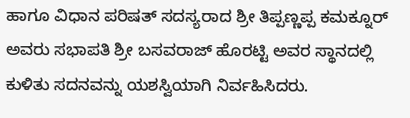ಹಾಗೂ ವಿಧಾನ ಪರಿಷತ್ ಸದಸ್ಯರಾದ ಶ್ರೀ ತಿಪ್ಪಣ್ಣಪ್ಪ ಕಮಕ್ನೂರ್ ಅವರು ಸಭಾಪತಿ ಶ್ರೀ ಬಸವರಾಜ್ ಹೊರಟ್ಟಿ ಅವರ ಸ್ಥಾನದಲ್ಲಿ ಕುಳಿತು ಸದನವನ್ನು ಯಶಸ್ವಿಯಾಗಿ ನಿರ್ವಹಿಸಿದರು.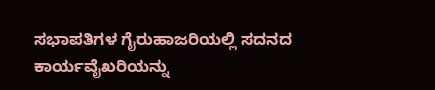ಸಭಾಪತಿಗಳ ಗೈರುಹಾಜರಿಯಲ್ಲಿ ಸದನದ ಕಾರ್ಯವೈಖರಿಯನ್ನು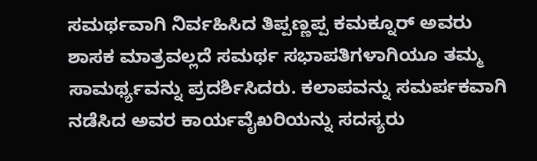ಸಮರ್ಥವಾಗಿ ನಿರ್ವಹಿಸಿದ ತಿಪ್ಪಣ್ಣಪ್ಪ ಕಮಕ್ನೂರ್ ಅವರು ಶಾಸಕ ಮಾತ್ರವಲ್ಲದೆ ಸಮರ್ಥ ಸಭಾಪತಿಗಳಾಗಿಯೂ ತಮ್ಮ ಸಾಮರ್ಥ್ಯವನ್ನು ಪ್ರದರ್ಶಿಸಿದರು. ಕಲಾಪವನ್ನು ಸಮರ್ಪಕವಾಗಿ ನಡೆಸಿದ ಅವರ ಕಾರ್ಯವೈಖರಿಯನ್ನು ಸದಸ್ಯರು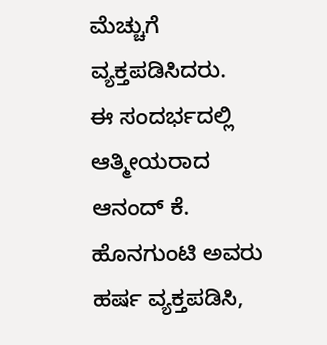ಮೆಚ್ಚುಗೆ ವ್ಯಕ್ತಪಡಿಸಿದರು.
ಈ ಸಂದರ್ಭದಲ್ಲಿ ಆತ್ಮೀಯರಾದ ಆನಂದ್ ಕೆ. ಹೊನಗುಂಟಿ ಅವರು ಹರ್ಷ ವ್ಯಕ್ತಪಡಿಸಿ,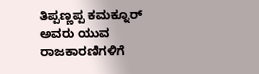ತಿಪ್ಪಣ್ಣಪ್ಪ ಕಮಕ್ನೂರ್ ಅವರು ಯುವ ರಾಜಕಾರಣಿಗಳಿಗೆ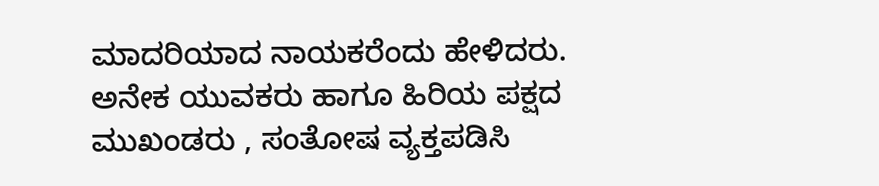ಮಾದರಿಯಾದ ನಾಯಕರೆಂದು ಹೇಳಿದರು. ಅನೇಕ ಯುವಕರು ಹಾಗೂ ಹಿರಿಯ ಪಕ್ಷದ ಮುಖಂಡರು , ಸಂತೋಷ ವ್ಯಕ್ತಪಡಿಸಿ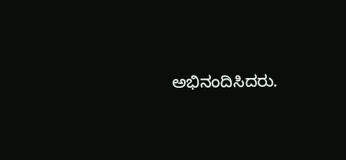ಅಭಿನಂದಿಸಿದರು.